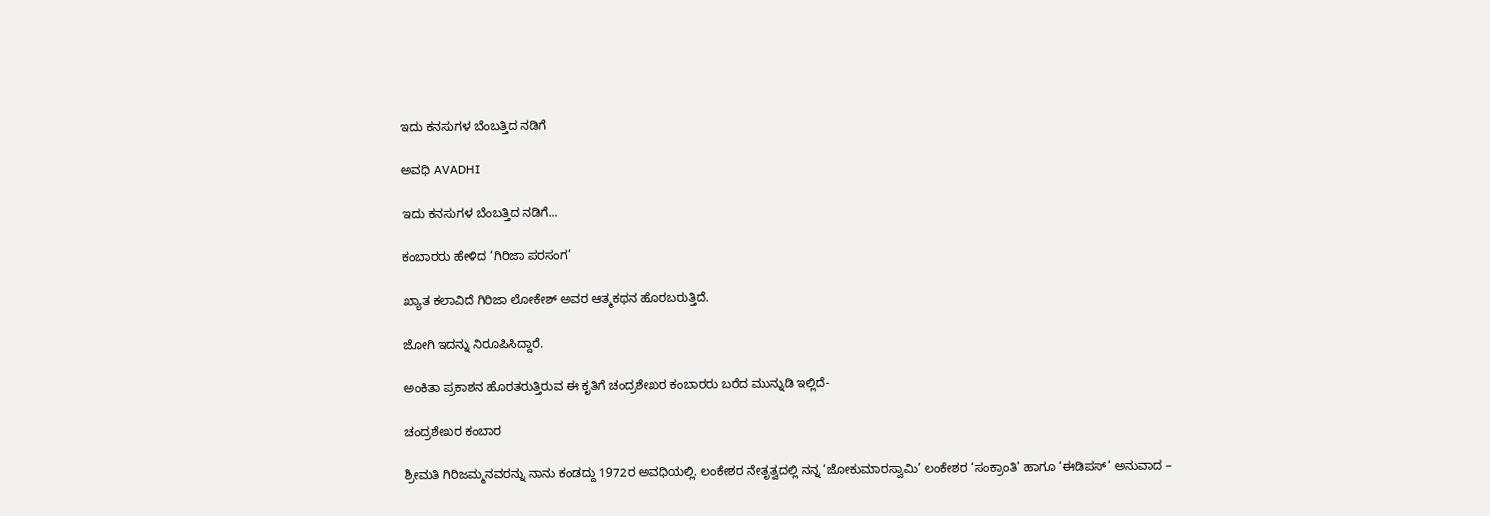ಇದು ಕನಸುಗಳ ಬೆಂಬತ್ತಿದ ನಡಿಗೆ‍

ಅವಧಿ AVADHI

ಇದು ಕನಸುಗಳ ಬೆಂಬತ್ತಿದ ನಡಿಗೆ...

ಕಂಬಾರರು ಹೇಳಿದ ‘ಗಿರಿಜಾ ಪರಸಂಗ’

ಖ್ಯಾತ ಕಲಾವಿದೆ ಗಿರಿಜಾ ಲೋಕೇಶ್ ಅವರ ಆತ್ಮಕಥನ ಹೊರಬರುತ್ತಿದೆ.

ಜೋಗಿ ಇದನ್ನು ನಿರೂಪಿಸಿದ್ದಾರೆ.

ಅಂಕಿತಾ ಪ್ರಕಾಶನ ಹೊರತರುತ್ತಿರುವ ಈ ಕೃತಿಗೆ ಚಂದ್ರಶೇಖರ ಕಂಬಾರರು ಬರೆದ ಮುನ್ನುಡಿ ಇಲ್ಲಿದೆ-

ಚಂದ್ರಶೇಖರ ಕಂಬಾರ

ಶ್ರೀಮತಿ ಗಿರಿಜಮ್ಮನವರನ್ನು ನಾನು ಕಂಡದ್ದು 1972ರ ಅವಧಿಯಲ್ಲಿ. ಲಂಕೇಶರ ನೇತೃತ್ವದಲ್ಲಿ ನನ್ನ ‘ಜೋಕುಮಾರಸ್ವಾಮಿ’ ಲಂಕೇಶರ ‘ಸಂಕ್ರಾಂತಿ’ ಹಾಗೂ ‘ಈಡಿಪಸ್’ ಅನುವಾದ –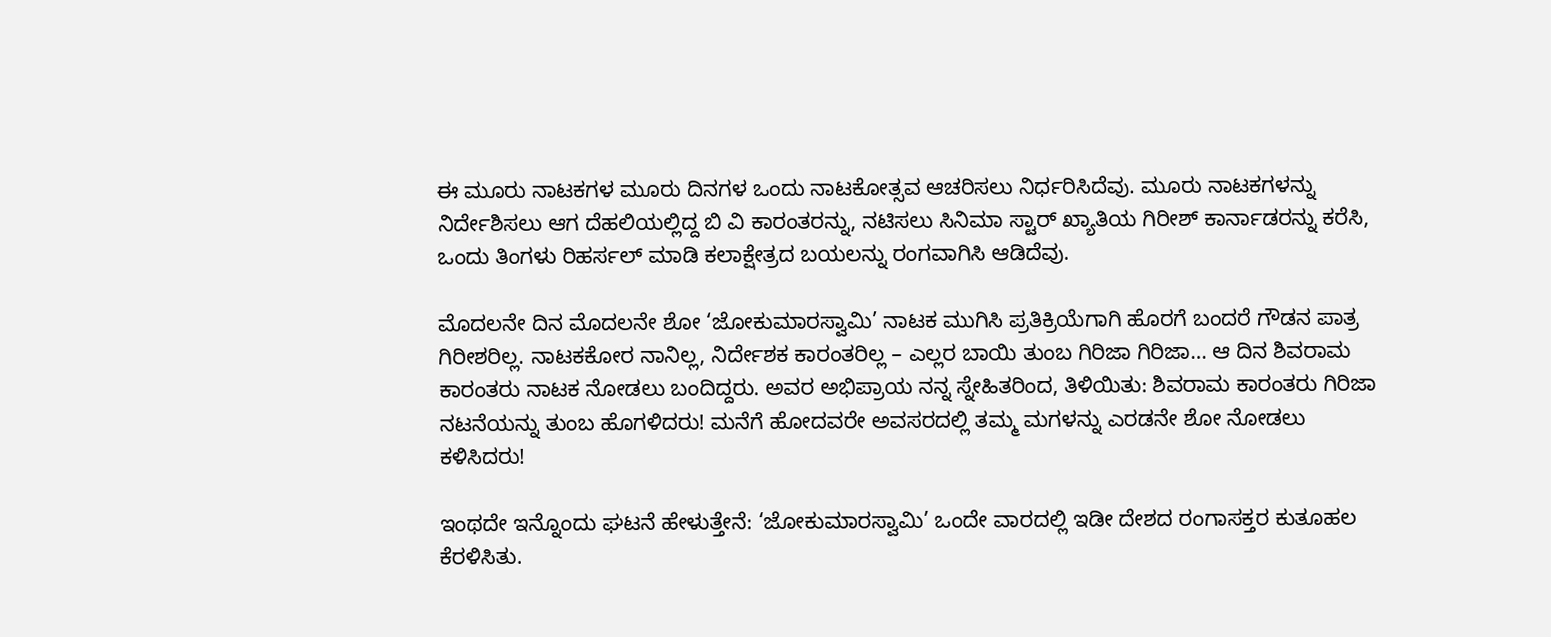ಈ ಮೂರು ನಾಟಕಗಳ ಮೂರು ದಿನಗಳ ಒಂದು ನಾಟಕೋತ್ಸವ ಆಚರಿಸಲು ನಿರ್ಧರಿಸಿದೆವು. ಮೂರು ನಾಟಕಗಳನ್ನು ನಿರ್ದೇಶಿಸಲು ಆಗ ದೆಹಲಿಯಲ್ಲಿದ್ದ ಬಿ ವಿ ಕಾರಂತರನ್ನು, ನಟಿಸಲು ಸಿನಿಮಾ ಸ್ಟಾರ್‌ ಖ್ಯಾತಿಯ ಗಿರೀಶ್‌ ಕಾರ್ನಾಡರನ್ನು ಕರೆಸಿ, ಒಂದು ತಿಂಗಳು ರಿಹರ್ಸಲ್‌ ಮಾಡಿ ಕಲಾಕ್ಷೇತ್ರದ ಬಯಲನ್ನು ರಂಗವಾಗಿಸಿ ಆಡಿದೆವು.

ಮೊದಲನೇ ದಿನ ಮೊದಲನೇ ಶೋ ‘ಜೋಕುಮಾರಸ್ವಾಮಿ’ ನಾಟಕ ಮುಗಿಸಿ ಪ್ರತಿಕ್ರಿಯೆಗಾಗಿ ಹೊರಗೆ ಬಂದರೆ ಗೌಡನ ಪಾತ್ರ ಗಿರೀಶರಿಲ್ಲ. ನಾಟಕಕೋರ ನಾನಿಲ್ಲ, ನಿರ್ದೇಶಕ ಕಾರಂತರಿಲ್ಲ – ಎಲ್ಲರ ಬಾಯಿ ತುಂಬ ಗಿರಿಜಾ ಗಿರಿಜಾ… ಆ ದಿನ ಶಿವರಾಮ ಕಾರಂತರು ನಾಟಕ ನೋಡಲು ಬಂದಿದ್ದರು. ಅವರ ಅಭಿಪ್ರಾಯ ನನ್ನ ಸ್ನೇಹಿತರಿಂದ, ತಿಳಿಯಿತು: ಶಿವರಾಮ ಕಾರಂತರು ಗಿರಿಜಾ ನಟನೆಯನ್ನು ತುಂಬ ಹೊಗಳಿದರು! ಮನೆಗೆ ಹೋದವರೇ ಅವಸರದಲ್ಲಿ ತಮ್ಮ ಮಗಳನ್ನು ಎರಡನೇ ಶೋ ನೋಡಲು ಕಳಿಸಿದರು!

ಇಂಥದೇ ಇನ್ನೊಂದು ಘಟನೆ ಹೇಳುತ್ತೇನೆ: ‘ಜೋಕುಮಾರಸ್ವಾಮಿ’ ಒಂದೇ ವಾರದಲ್ಲಿ ಇಡೀ ದೇಶದ ರಂಗಾಸಕ್ತರ ಕುತೂಹಲ ಕೆರಳಿಸಿತು.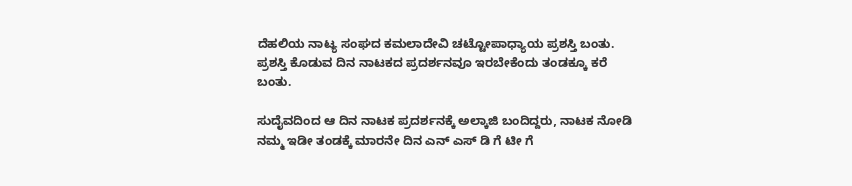ದೆಹಲಿಯ ನಾಟ್ಯ ಸಂಘದ ಕಮಲಾದೇವಿ ಚಟ್ಟೋಪಾಧ್ಯಾಯ ಪ್ರಶಸ್ತಿ ಬಂತು. ಪ್ರಶಸ್ತಿ ಕೊಡುವ ದಿನ ನಾಟಕದ ಪ್ರದರ್ಶನವೂ ಇರಬೇಕೆಂದು ತಂಡಕ್ಕೂ ಕರೆ ಬಂತು.

ಸುದೈವದಿಂದ ಆ ದಿನ ನಾಟಕ ಪ್ರದರ್ಶನಕ್ಕೆ ಅಲ್ಕಾಜಿ ಬಂದಿದ್ದರು, ನಾಟಕ ನೋಡಿ ನಮ್ಮ ಇಡೀ ತಂಡಕ್ಕೆ ಮಾರನೇ ದಿನ ಎನ್‌ ಎಸ್‌ ಡಿ ಗೆ ಟೀ ಗೆ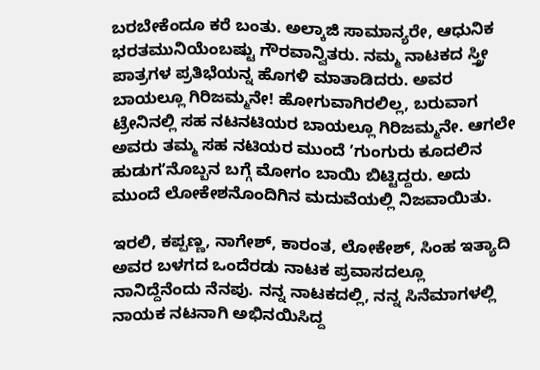ಬರಬೇಕೆಂದೂ ಕರೆ ಬಂತು. ಅಲ್ಕಾಜಿ ಸಾಮಾನ್ಯರೇ, ಆಧುನಿಕ ಭರತಮುನಿಯೆಂಬಷ್ಟು ಗೌರವಾನ್ವಿತರು. ನಮ್ಮ ನಾಟಕದ ಸ್ತ್ರೀ ಪಾತ್ರಗಳ ಪ್ರತಿಭೆಯನ್ನ ಹೊಗಳಿ ಮಾತಾಡಿದರು. ಅವರ ಬಾಯಲ್ಲೂ ಗಿರಿಜಮ್ಮನೇ! ಹೋಗುವಾಗಿರಲಿಲ್ಲ, ಬರುವಾಗ ಟ್ರೇನಿನಲ್ಲಿ ಸಹ ನಟನಟಿಯರ ಬಾಯಲ್ಲೂ ಗಿರಿಜಮ್ಮನೇ. ಆಗಲೇ ಅವರು ತಮ್ಮ ಸಹ ನಟಿಯರ ಮುಂದೆ ʼಗುಂಗುರು ಕೂದಲಿನ ಹುಡುಗʼನೊಬ್ಬನ ಬಗ್ಗೆ ಮೋಗಂ ಬಾಯಿ ಬಿಟ್ಟಿದ್ದರು. ಅದು ಮುಂದೆ ಲೋಕೇಶನೊಂದಿಗಿನ ಮದುವೆಯಲ್ಲಿ ನಿಜವಾಯಿತು.

ಇರಲಿ, ಕಪ್ಪಣ್ಣ, ನಾಗೇಶ್‌, ಕಾರಂತ, ಲೋಕೇಶ್‌, ಸಿಂಹ ಇತ್ಯಾದಿ ಅವರ ಬಳಗದ ಒಂದೆರಡು ನಾಟಕ ಪ್ರವಾಸದಲ್ಲೂ ನಾನಿದ್ದೆನೆಂದು ನೆನಪು. ನನ್ನ ನಾಟಕದಲ್ಲಿ, ನನ್ನ ಸಿನೆಮಾಗಳಲ್ಲಿ ನಾಯಕ ನಟನಾಗಿ ಅಭಿನಯಿಸಿದ್ದ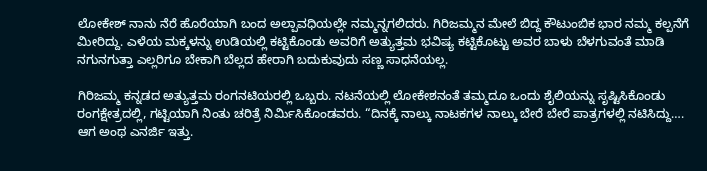ಲೋಕೇಶ್‌ ನಾನು ನೆರೆ ಹೊರೆಯಾಗಿ ಬಂದ ಅಲ್ಪಾವಧಿಯಲ್ಲೇ ನಮ್ಮನ್ನಗಲಿದರು. ಗಿರಿಜಮ್ಮನ ಮೇಲೆ ಬಿದ್ದ ಕೌಟುಂಬಿಕ ಭಾರ ನಮ್ಮ ಕಲ್ಪನೆಗೆ ಮೀರಿದ್ದು. ಎಳೆಯ ಮಕ್ಕಳನ್ನು ಉಡಿಯಲ್ಲಿ ಕಟ್ಟಿಕೊಂಡು ಅವರಿಗೆ ಅತ್ಯುತ್ತಮ ಭವಿಷ್ಯ ಕಟ್ಟಿಕೊಟ್ಟು ಅವರ ಬಾಳು ಬೆಳಗುವಂತೆ ಮಾಡಿ ನಗುನಗುತ್ತಾ ಎಲ್ಲರಿಗೂ ಬೇಕಾಗಿ ಬೆಲ್ಲದ ಹೇರಾಗಿ ಬದುಕುವುದು ಸಣ್ಣ ಸಾಧನೆಯಲ್ಲ.

ಗಿರಿಜಮ್ಮ ಕನ್ನಡದ ಅತ್ಯುತ್ತಮ ರಂಗನಟಿಯರಲ್ಲಿ ಒಬ್ಬರು. ನಟನೆಯಲ್ಲಿ ಲೋಕೇಶನಂತೆ ತಮ್ಮದೂ ಒಂದು ಶೈಲಿಯನ್ನು ಸೃಷ್ಟಿಸಿಕೊಂಡು ರಂಗಕ್ಷೇತ್ರದಲ್ಲಿ, ಗಟ್ಟಿಯಾಗಿ ನಿಂತು ಚರಿತ್ರೆ ನಿರ್ಮಿಸಿಕೊಂಡವರು. “ದಿನಕ್ಕೆ ನಾಲ್ಕು ನಾಟಕಗಳ ನಾಲ್ಕು ಬೇರೆ ಬೇರೆ ಪಾತ್ರಗಳಲ್ಲಿ ನಟಿಸಿದ್ದು…. ಆಗ ಅಂಥ ಎನರ್ಜಿ ಇತ್ತು.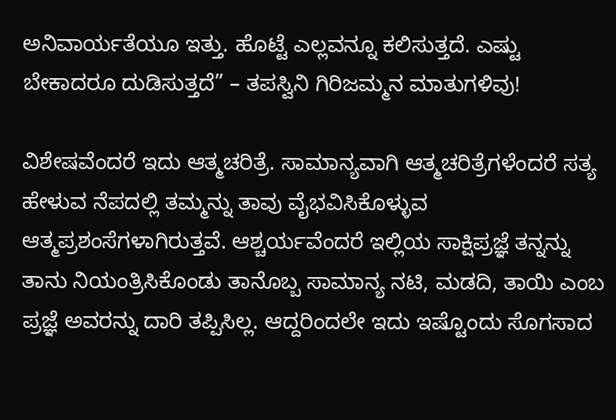ಅನಿವಾರ್ಯತೆಯೂ ಇತ್ತು. ಹೊಟ್ಟೆ ಎಲ್ಲವನ್ನೂ ಕಲಿಸುತ್ತದೆ. ಎಷ್ಟು ಬೇಕಾದರೂ ದುಡಿಸುತ್ತದೆ” – ತಪಸ್ವಿನಿ ಗಿರಿಜಮ್ಮನ ಮಾತುಗಳಿವು!

ವಿಶೇಷವೆಂದರೆ ಇದು ಆತ್ಮಚರಿತ್ರೆ. ಸಾಮಾನ್ಯವಾಗಿ ಆತ್ಮಚರಿತ್ರೆಗಳೆಂದರೆ ಸತ್ಯ ಹೇಳುವ ನೆಪದಲ್ಲಿ ತಮ್ಮನ್ನು ತಾವು ವೈಭವಿಸಿಕೊಳ್ಳುವ ಆತ್ಮಪ್ರಶಂಸೆಗಳಾಗಿರುತ್ತವೆ. ಆಶ್ಚರ್ಯವೆಂದರೆ ಇಲ್ಲಿಯ ಸಾಕ್ಷಿಪ್ರಜ್ಞೆ ತನ್ನನ್ನು ತಾನು ನಿಯಂತ್ರಿಸಿಕೊಂಡು ತಾನೊಬ್ಬ ಸಾಮಾನ್ಯ ನಟಿ, ಮಡದಿ, ತಾಯಿ ಎಂಬ ಪ್ರಜ್ಞೆ ಅವರನ್ನು ದಾರಿ ತಪ್ಪಿಸಿಲ್ಲ. ಆದ್ದರಿಂದಲೇ ಇದು ಇಷ್ಟೊಂದು ಸೊಗಸಾದ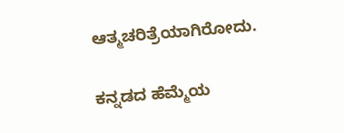ಆತ್ಮಚರಿತ್ರೆಯಾಗಿರೋದು.

ಕನ್ನಡದ ಹೆಮ್ಮೆಯ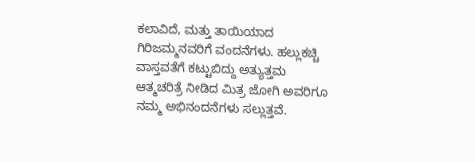ಕಲಾವಿದೆ, ಮತ್ತು ತಾಯಿಯಾದ ಗಿರಿಜಮ್ಮನವರಿಗೆ ವಂದನೆಗಳು. ಹಲ್ಲುಕಚ್ಚಿ ವಾಸ್ತವತೆಗೆ ಕಟ್ಟುಬಿದ್ದು ಅತ್ಯುತ್ತಮ ಆತ್ಮಚರಿತ್ರೆ ನೀಡಿದ ಮಿತ್ರ ಜೋಗಿ ಅವರಿಗೂ ನಮ್ಮ ಅಭಿನಂದನೆಗಳು ಸಲ್ಲುತ್ತವೆ.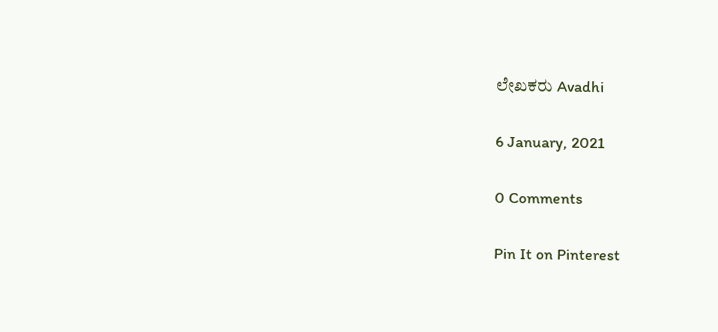ಲೇಖಕರು Avadhi

6 January, 2021

0 Comments

Pin It on Pinterest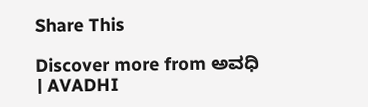Share This

Discover more from ಅವಧಿ । AVADHI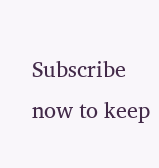Subscribe now to keep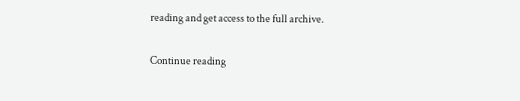reading and get access to the full archive.

Continue reading